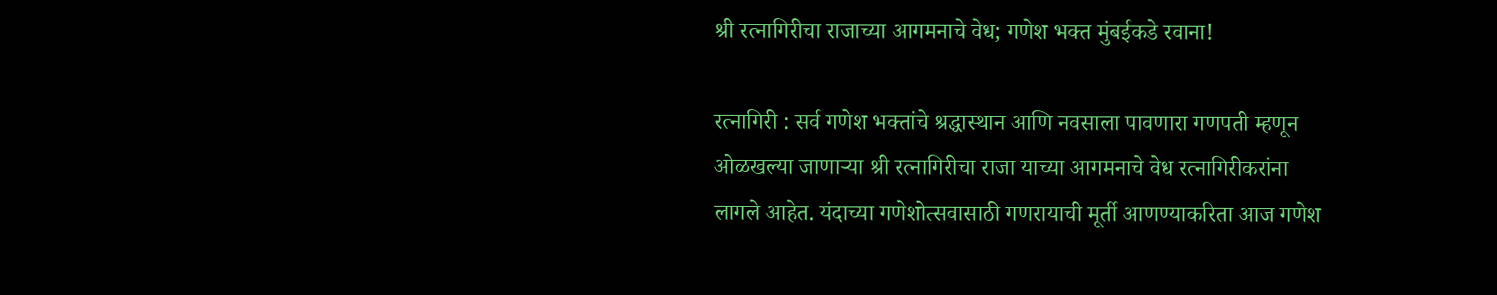श्री रत्नागिरीचा राजाच्या आगमनाचे वेध; गणेश भक्त मुंबईकडे रवाना!

रत्नागिरी : सर्व गणेश भक्तांचे श्रद्धास्थान आणि नवसाला पावणारा गणपती म्हणून ओळखल्या जाणाऱ्या श्री रत्नागिरीचा राजा याच्या आगमनाचे वेध रत्नागिरीकरांना लागले आहेत. यंदाच्या गणेशोत्सवासाठी गणरायाची मूर्ती आणण्याकरिता आज गणेश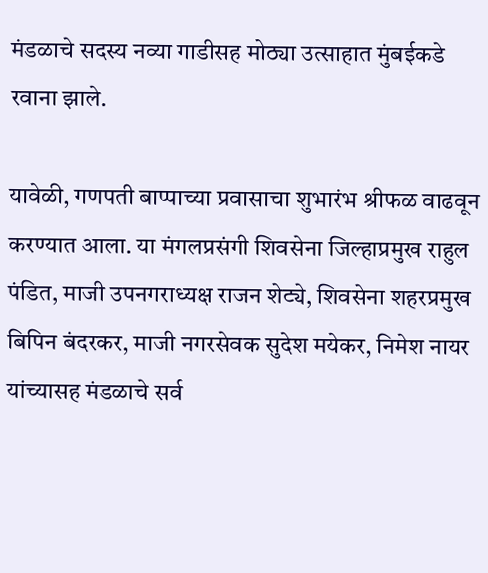मंडळाचे सदस्य नव्या गाडीसह मोठ्या उत्साहात मुंबईकडे रवाना झाले.

यावेळी, गणपती बाप्पाच्या प्रवासाचा शुभारंभ श्रीफळ वाढवून करण्यात आला. या मंगलप्रसंगी शिवसेना जिल्हाप्रमुख राहुल पंडित, माजी उपनगराध्यक्ष राजन शेट्ये, शिवसेना शहरप्रमुख बिपिन बंदरकर, माजी नगरसेवक सुदेश मयेकर, निमेश नायर यांच्यासह मंडळाचे सर्व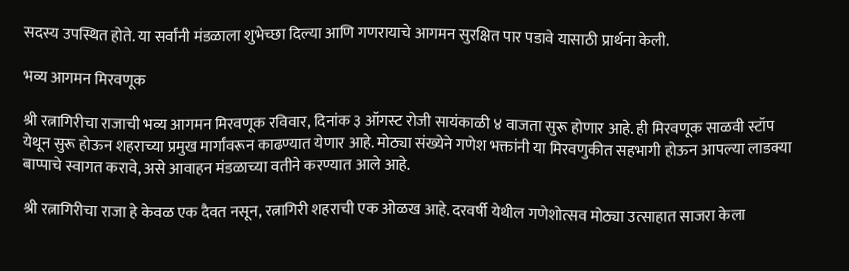सदस्य उपस्थित होते. या सर्वांनी मंडळाला शुभेच्छा दिल्या आणि गणरायाचे आगमन सुरक्षित पार पडावे यासाठी प्रार्थना केली.

भव्य आगमन मिरवणूक

श्री रत्नागिरीचा राजाची भव्य आगमन मिरवणूक रविवार, दिनांक ३ ऑगस्ट रोजी सायंकाळी ४ वाजता सुरू होणार आहे. ही मिरवणूक साळवी स्टॉप येथून सुरू होऊन शहराच्या प्रमुख मार्गांवरून काढण्यात येणार आहे. मोठ्या संख्येने गणेश भक्तांनी या मिरवणुकीत सहभागी होऊन आपल्या लाडक्या बाप्पाचे स्वागत करावे, असे आवाहन मंडळाच्या वतीने करण्यात आले आहे.

श्री रत्नागिरीचा राजा हे केवळ एक दैवत नसून, रत्नागिरी शहराची एक ओळख आहे. दरवर्षी येथील गणेशोत्सव मोठ्या उत्साहात साजरा केला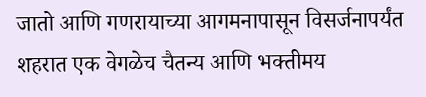जातो आणि गणरायाच्या आगमनापासून विसर्जनापर्यंत शहरात एक वेगळेच चैतन्य आणि भक्तीमय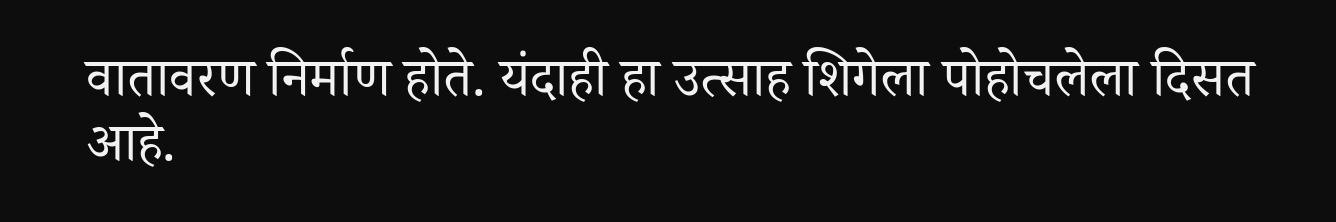वातावरण निर्माण होते. यंदाही हा उत्साह शिगेला पोहोचलेला दिसत आहे.